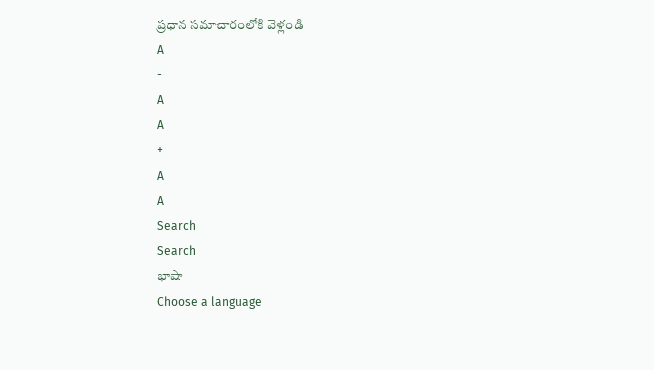ప్రధాన సమాచారంలోకి వెళ్లండి
A
-
A
A
+
A
A
Search
Search
భాషా
Choose a language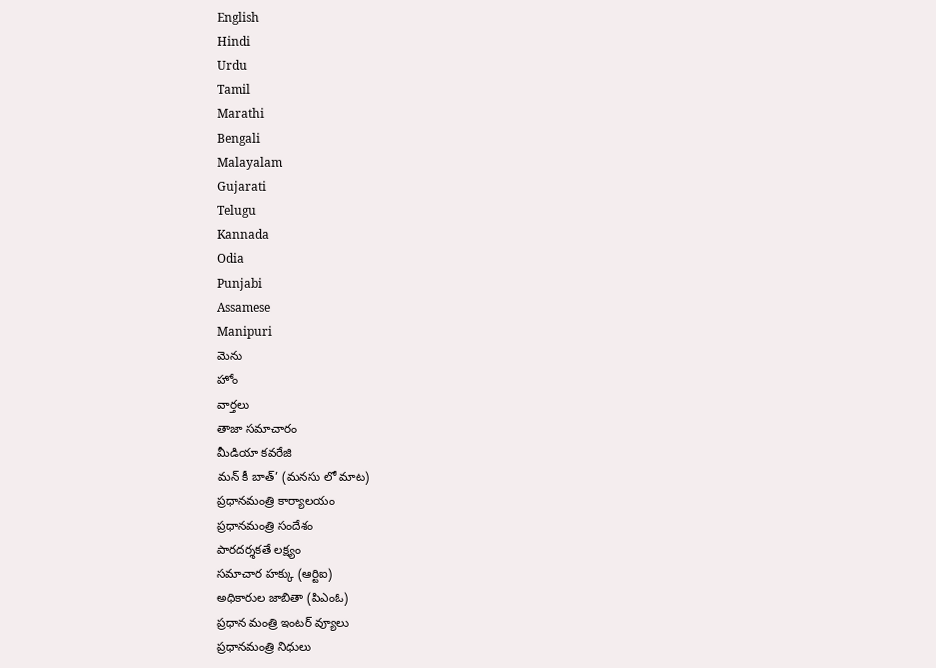English
Hindi
Urdu
Tamil
Marathi
Bengali
Malayalam
Gujarati
Telugu
Kannada
Odia
Punjabi
Assamese
Manipuri
మెను
హోం
వార్తలు
తాజా సమాచారం
మీడియా కవరేజి
మన్ కీ బాత్’ (మనసు లో మాట)
ప్రధానమంత్రి కార్యాలయం
ప్రధానమంత్రి సందేశం
పారదర్శకతే లక్ష్యం
సమాచార హక్కు (ఆర్టిఐ)
అధికారుల జాబితా (పిఎంఓ)
ప్రధాన మంత్రి ఇంటర్ వ్యూలు
ప్రధానమంత్రి నిధులు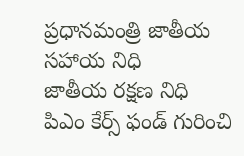ప్రధానమంత్రి జాతీయ సహాయ నిధి
జాతీయ రక్షణ నిధి
పిఎం కేర్స్ ఫండ్ గురించి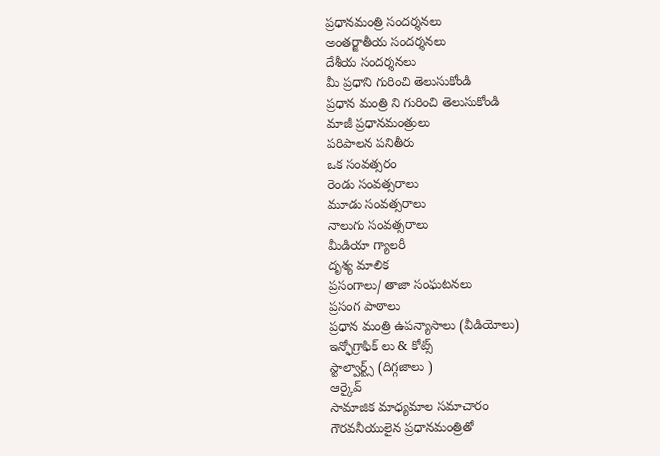ప్రధానమంత్రి సందర్శనలు
అంతర్జాతీయ సందర్శనలు
దేశీయ సందర్శనలు
మీ ప్రధాని గురించి తెలుసుకోండి
ప్రధాన మంత్రి ని గురించి తెలుసుకోండి
మాజీ ప్రధానమంత్రులు
పరిపాలన పనితీరు
ఒక సంవత్సరం
రెండు సంవత్సరాలు
మూడు సంవత్సరాలు
నాలుగు సంవత్సరాలు
మీడియా గ్యాలరీ
దృశ్య మాలిక
ప్రసంగాలు/ తాజా సంఘటనలు
ప్రసంగ పాఠాలు
ప్రధాన మంత్రి ఉపన్యాసాలు (వీడియోలు)
ఇన్ఫోగ్రాఫిక్ లు & కోట్స్
స్టాల్వార్ట్స్ (దిగ్గజాలు )
ఆర్కైవ్
సామాజిక మాధ్యమాల సమాచారం
గౌరవనీయులైన ప్రధానమంత్రితో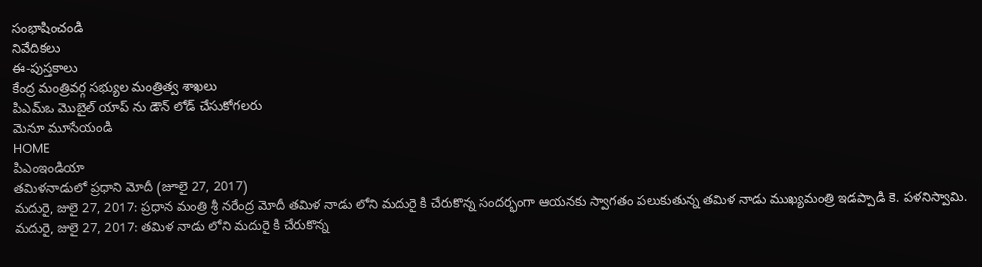సంభాషించండి
నివేదికలు
ఈ-పుస్తకాలు
కేంద్ర మంత్రివర్గ సభ్యుల మంత్రిత్వ శాఖలు
పిఎమ్ఒ మొబైల్ యాప్ ను డౌన్ లోడ్ చేసుకోగలరు
మెనూ మూసేయండి
HOME
పిఎంఇండియా
తమిళనాడులో ప్రధాని మోదీ (జూలై 27, 2017)
మదురై, జులై 27, 2017: ప్రధాన మంత్రి శ్రీ నరేంద్ర మోదీ తమిళ నాడు లోని మదురై కి చేరుకొన్న సందర్భంగా ఆయనకు స్వాగతం పలుకుతున్న తమిళ నాడు ముఖ్యమంత్రి ఇడప్పాడి కె. పళనిస్వామి.
మదురై, జులై 27, 2017: తమిళ నాడు లోని మదురై కి చేరుకొన్న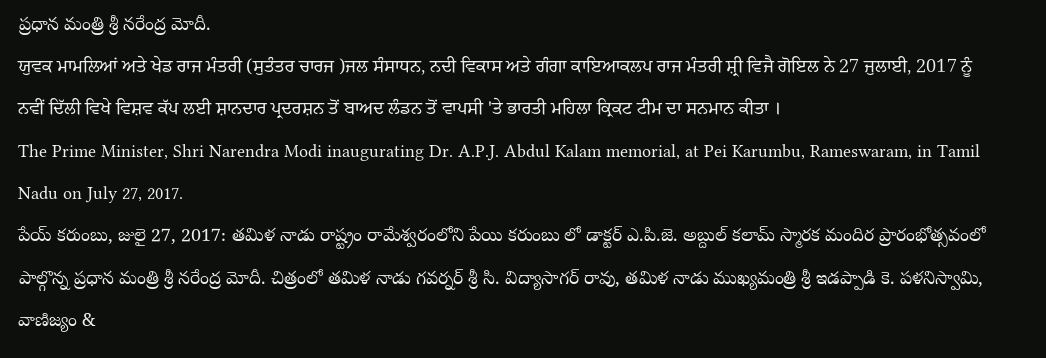ప్రధాన మంత్రి శ్రీ నరేంద్ర మోదీ.
ਯੁਵਕ ਮਾਮਲਿਆਂ ਅਤੇ ਖੇਡ ਰਾਜ ਮੰਤਰੀ (ਸੁਤੰਤਰ ਚਾਰਜ )ਜਲ ਸੰਸਾਧਨ, ਨਦੀ ਵਿਕਾਸ ਅਤੇ ਗੰਗਾ ਕਾਇਆਕਲਪ ਰਾਜ ਮੰਤਰੀ ਸ਼੍ਰੀ ਵਿਜੈ ਗੋਇਲ ਨੇ 27 ਜੁਲਾਈ, 2017 ਨੂੰ ਨਵੀਂ ਦਿੱਲੀ ਵਿਖੇ ਵਿਸ਼ਵ ਕੱਪ ਲਈ ਸ਼ਾਨਦਾਰ ਪ੍ਰਦਰਸ਼ਨ ਤੋਂ ਬਾਅਦ ਲੰਡਨ ਤੋਂ ਵਾਪਸੀ 'ਤੇ ਭਾਰਤੀ ਮਹਿਲਾ ਕ੍ਰਿਕਟ ਟੀਮ ਦਾ ਸਨਮਾਨ ਕੀਤਾ ।
The Prime Minister, Shri Narendra Modi inaugurating Dr. A.P.J. Abdul Kalam memorial, at Pei Karumbu, Rameswaram, in Tamil Nadu on July 27, 2017.
పేయ్ కరుంబు, జులై 27, 2017: తమిళ నాడు రాష్ట్రం రామేశ్వరంలోని పేయి కరుంబు లో డాక్టర్ ఎ.పి.జె. అబ్దుల్ కలామ్ స్మారక మందిర ప్రారంభోత్సవంలో పాల్గొన్న ప్రధాన మంత్రి శ్రీ నరేంద్ర మోదీ. చిత్రంలో తమిళ నాడు గవర్నర్ శ్రీ సి. విద్యాసాగర్ రావు, తమిళ నాడు ముఖ్యమంత్రి శ్రీ ఇడప్పాడి కె. పళనిస్వామి, వాణిజ్యం &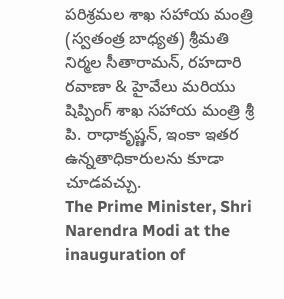పరిశ్రమల శాఖ సహాయ మంత్రి (స్వతంత్ర బాధ్యత) శ్రీమతి నిర్మల సీతారామన్, రహదారి రవాణా & హైవేలు మరియు షిప్పింగ్ శాఖ సహాయ మంత్రి శ్రీ పి. రాధాకృష్ణన్, ఇంకా ఇతర ఉన్నతాధికారులను కూడా చూడవచ్చు.
The Prime Minister, Shri Narendra Modi at the inauguration of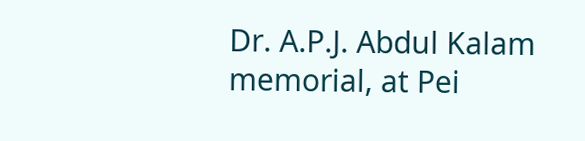Dr. A.P.J. Abdul Kalam memorial, at Pei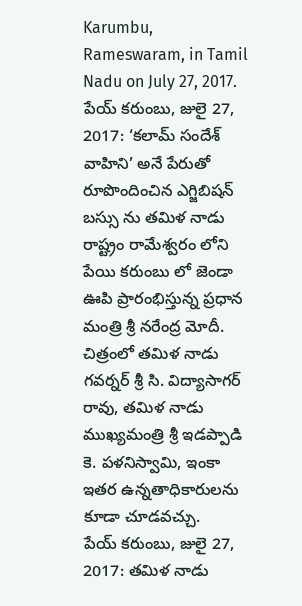Karumbu, Rameswaram, in Tamil Nadu on July 27, 2017.
పేయ్ కరుంబు, జులై 27, 2017: ‘కలామ్ సందేశ్ వాహిని’ అనే పేరుతో రూపొందించిన ఎగ్జిబిషన్ బస్సు ను తమిళ నాడు రాష్ట్రం రామేశ్వరం లోని పేయి కరుంబు లో జెండా ఊపి ప్రారంభిస్తున్న ప్రధాన మంత్రి శ్రీ నరేంద్ర మోదీ. చిత్రంలో తమిళ నాడు గవర్నర్ శ్రీ సి. విద్యాసాగర్ రావు, తమిళ నాడు ముఖ్యమంత్రి శ్రీ ఇడప్పాడి కె. పళనిస్వామి, ఇంకా ఇతర ఉన్నతాధికారులను కూడా చూడవచ్చు.
పేయ్ కరుంబు, జులై 27, 2017: తమిళ నాడు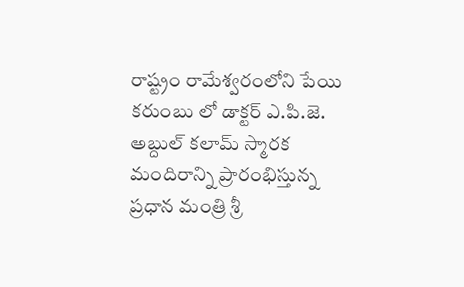రాష్ట్రం రామేశ్వరంలోని పేయి కరుంబు లో డాక్టర్ ఎ.పి.జె. అబ్దుల్ కలామ్ స్మారక మందిరాన్ని ప్రారంభిస్తున్న ప్రధాన మంత్రి శ్రీ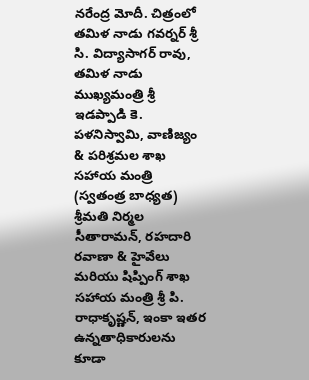నరేంద్ర మోదీ. చిత్రంలో తమిళ నాడు గవర్నర్ శ్రీ సి. విద్యాసాగర్ రావు, తమిళ నాడు ముఖ్యమంత్రి శ్రీ ఇడప్పాడి కె. పళనిస్వామి, వాణిజ్యం & పరిశ్రమల శాఖ సహాయ మంత్రి (స్వతంత్ర బాధ్యత) శ్రీమతి నిర్మల సీతారామన్, రహదారి రవాణా & హైవేలు మరియు షిప్పింగ్ శాఖ సహాయ మంత్రి శ్రీ పి. రాధాకృష్ణన్, ఇంకా ఇతర ఉన్నతాధికారులను కూడా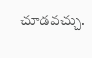చూడవచ్చు.